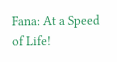Fana: At a Speed of Life!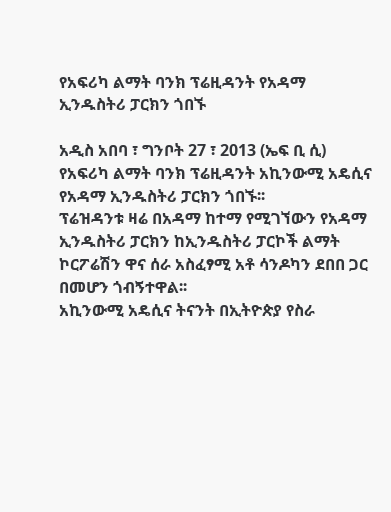የአፍሪካ ልማት ባንክ ፕሬዚዳንት የአዳማ ኢንዱስትሪ ፓርክን ጎበኙ

አዲስ አበባ ፣ ግንቦት 27 ፣ 2013 (ኤፍ ቢ ሲ) የአፍሪካ ልማት ባንክ ፕሬዚዳንት አኪንውሚ አዴሲና የአዳማ ኢንዱስትሪ ፓርክን ጎበኙ፡፡
ፕሬዝዳንቱ ዛሬ በአዳማ ከተማ የሚገኘውን የአዳማ ኢንዱስትሪ ፓርክን ከኢንዱስትሪ ፓርኮች ልማት ኮርፖሬሽን ዋና ሰራ አስፈፃሚ አቶ ሳንዶካን ደበበ ጋር በመሆን ጎብኝተዋል፡፡
አኪንውሚ አዴሲና ትናንት በኢትዮጵያ የስራ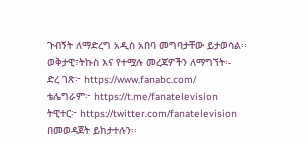ጉብኝት ለማድረግ አዲስ አበባ መግባታቸው ይታወሳል፡፡
ወቅታዊ፣ትኩስ እና የተሟሉ መረጃዎችን ለማግኘት፡-
ድረ ገጽ፦ https://www.fanabc.com/
ቴሌግራም፦ https://t.me/fanatelevision
ትዊተር፦ https://twitter.com/fanatelevision በመወዳጀት ይከታተሉን፡፡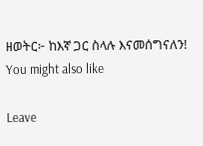ዘወትር፦ ከእኛ ጋር ስላሉ እናመሰግናለን!
You might also like

Leave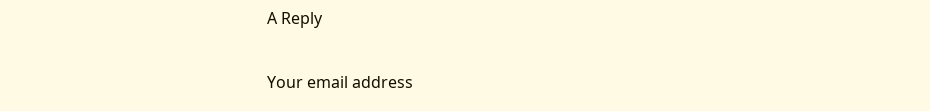A Reply

Your email address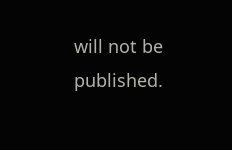will not be published.